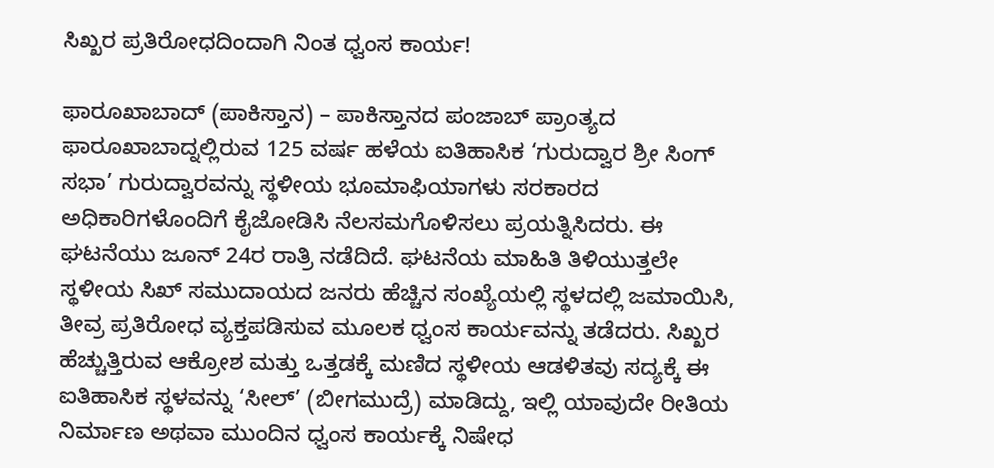ಸಿಖ್ಖರ ಪ್ರತಿರೋಧದಿಂದಾಗಿ ನಿಂತ ಧ್ವಂಸ ಕಾರ್ಯ!

ಫಾರೂಖಾಬಾದ್ (ಪಾಕಿಸ್ತಾನ) – ಪಾಕಿಸ್ತಾನದ ಪಂಜಾಬ್ ಪ್ರಾಂತ್ಯದ ಫಾರೂಖಾಬಾದ್ನಲ್ಲಿರುವ 125 ವರ್ಷ ಹಳೆಯ ಐತಿಹಾಸಿಕ ‘ಗುರುದ್ವಾರ ಶ್ರೀ ಸಿಂಗ್ ಸಭಾ’ ಗುರುದ್ವಾರವನ್ನು ಸ್ಥಳೀಯ ಭೂಮಾಫಿಯಾಗಳು ಸರಕಾರದ ಅಧಿಕಾರಿಗಳೊಂದಿಗೆ ಕೈಜೋಡಿಸಿ ನೆಲಸಮಗೊಳಿಸಲು ಪ್ರಯತ್ನಿಸಿದರು. ಈ ಘಟನೆಯು ಜೂನ್ 24ರ ರಾತ್ರಿ ನಡೆದಿದೆ. ಘಟನೆಯ ಮಾಹಿತಿ ತಿಳಿಯುತ್ತಲೇ ಸ್ಥಳೀಯ ಸಿಖ್ ಸಮುದಾಯದ ಜನರು ಹೆಚ್ಚಿನ ಸಂಖ್ಯೆಯಲ್ಲಿ ಸ್ಥಳದಲ್ಲಿ ಜಮಾಯಿಸಿ, ತೀವ್ರ ಪ್ರತಿರೋಧ ವ್ಯಕ್ತಪಡಿಸುವ ಮೂಲಕ ಧ್ವಂಸ ಕಾರ್ಯವನ್ನು ತಡೆದರು. ಸಿಖ್ಖರ ಹೆಚ್ಚುತ್ತಿರುವ ಆಕ್ರೋಶ ಮತ್ತು ಒತ್ತಡಕ್ಕೆ ಮಣಿದ ಸ್ಥಳೀಯ ಆಡಳಿತವು ಸದ್ಯಕ್ಕೆ ಈ ಐತಿಹಾಸಿಕ ಸ್ಥಳವನ್ನು ‘ಸೀಲ್’ (ಬೀಗಮುದ್ರೆ) ಮಾಡಿದ್ದು, ಇಲ್ಲಿ ಯಾವುದೇ ರೀತಿಯ ನಿರ್ಮಾಣ ಅಥವಾ ಮುಂದಿನ ಧ್ವಂಸ ಕಾರ್ಯಕ್ಕೆ ನಿಷೇಧ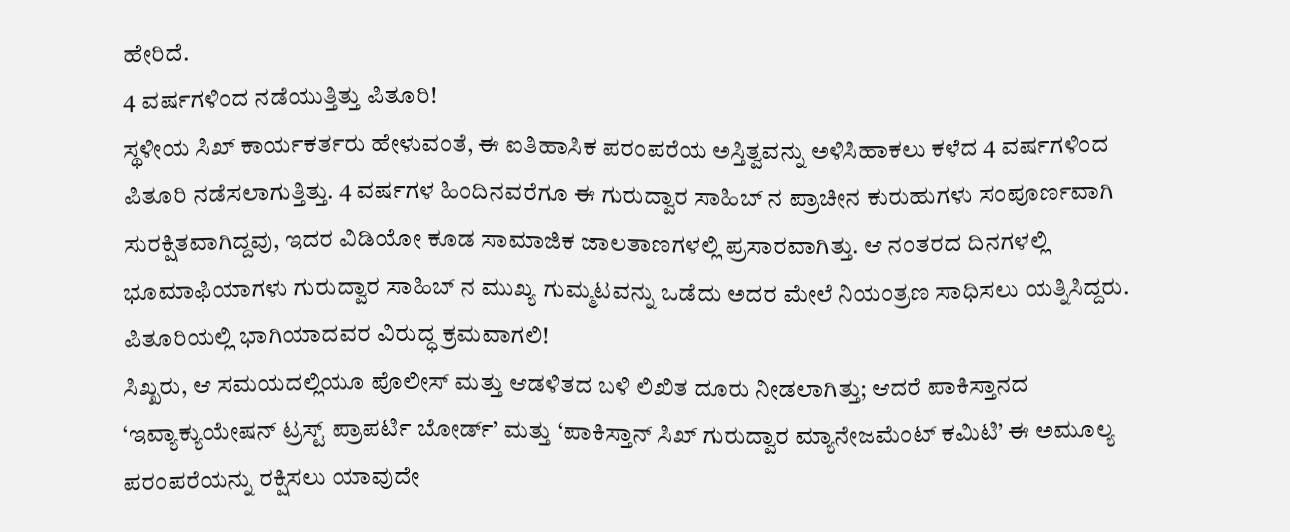ಹೇರಿದೆ.
4 ವರ್ಷಗಳಿಂದ ನಡೆಯುತ್ತಿತ್ತು ಪಿತೂರಿ!
ಸ್ಥಳೀಯ ಸಿಖ್ ಕಾರ್ಯಕರ್ತರು ಹೇಳುವಂತೆ, ಈ ಐತಿಹಾಸಿಕ ಪರಂಪರೆಯ ಅಸ್ತಿತ್ವವನ್ನು ಅಳಿಸಿಹಾಕಲು ಕಳೆದ 4 ವರ್ಷಗಳಿಂದ ಪಿತೂರಿ ನಡೆಸಲಾಗುತ್ತಿತ್ತು. 4 ವರ್ಷಗಳ ಹಿಂದಿನವರೆಗೂ ಈ ಗುರುದ್ವಾರ ಸಾಹಿಬ್ ನ ಪ್ರಾಚೀನ ಕುರುಹುಗಳು ಸಂಪೂರ್ಣವಾಗಿ ಸುರಕ್ಷಿತವಾಗಿದ್ದವು, ಇದರ ವಿಡಿಯೋ ಕೂಡ ಸಾಮಾಜಿಕ ಜಾಲತಾಣಗಳಲ್ಲಿ ಪ್ರಸಾರವಾಗಿತ್ತು. ಆ ನಂತರದ ದಿನಗಳಲ್ಲಿ ಭೂಮಾಫಿಯಾಗಳು ಗುರುದ್ವಾರ ಸಾಹಿಬ್ ನ ಮುಖ್ಯ ಗುಮ್ಮಟವನ್ನು ಒಡೆದು ಅದರ ಮೇಲೆ ನಿಯಂತ್ರಣ ಸಾಧಿಸಲು ಯತ್ನಿಸಿದ್ದರು.
ಪಿತೂರಿಯಲ್ಲಿ ಭಾಗಿಯಾದವರ ವಿರುದ್ಧ ಕ್ರಮವಾಗಲಿ!
ಸಿಖ್ಖರು, ಆ ಸಮಯದಲ್ಲಿಯೂ ಪೊಲೀಸ್ ಮತ್ತು ಆಡಳಿತದ ಬಳಿ ಲಿಖಿತ ದೂರು ನೀಡಲಾಗಿತ್ತು; ಆದರೆ ಪಾಕಿಸ್ತಾನದ ‘ಇವ್ಯಾಕ್ಯುಯೇಷನ್ ಟ್ರಸ್ಟ್ ಪ್ರಾಪರ್ಟಿ ಬೋರ್ಡ್’ ಮತ್ತು ‘ಪಾಕಿಸ್ತಾನ್ ಸಿಖ್ ಗುರುದ್ವಾರ ಮ್ಯಾನೇಜಮೆಂಟ್ ಕಮಿಟಿ’ ಈ ಅಮೂಲ್ಯ ಪರಂಪರೆಯನ್ನು ರಕ್ಷಿಸಲು ಯಾವುದೇ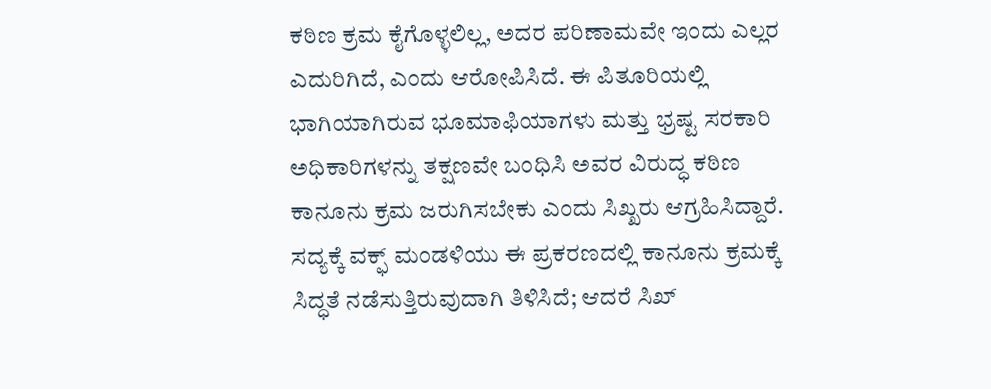ಕಠಿಣ ಕ್ರಮ ಕೈಗೊಳ್ಳಲಿಲ್ಲ, ಅದರ ಪರಿಣಾಮವೇ ಇಂದು ಎಲ್ಲರ ಎದುರಿಗಿದೆ, ಎಂದು ಆರೋಪಿಸಿದೆ. ಈ ಪಿತೂರಿಯಲ್ಲಿ ಭಾಗಿಯಾಗಿರುವ ಭೂಮಾಫಿಯಾಗಳು ಮತ್ತು ಭ್ರಷ್ಟ ಸರಕಾರಿ ಅಧಿಕಾರಿಗಳನ್ನು ತಕ್ಷಣವೇ ಬಂಧಿಸಿ ಅವರ ವಿರುದ್ಧ ಕಠಿಣ ಕಾನೂನು ಕ್ರಮ ಜರುಗಿಸಬೇಕು ಎಂದು ಸಿಖ್ಖರು ಆಗ್ರಹಿಸಿದ್ದಾರೆ. ಸದ್ಯಕ್ಕೆ ವಕ್ಫ್ ಮಂಡಳಿಯು ಈ ಪ್ರಕರಣದಲ್ಲಿ ಕಾನೂನು ಕ್ರಮಕ್ಕೆ ಸಿದ್ಧತೆ ನಡೆಸುತ್ತಿರುವುದಾಗಿ ತಿಳಿಸಿದೆ; ಆದರೆ ಸಿಖ್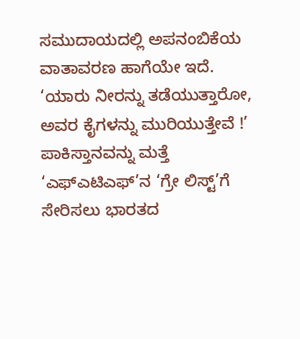ಸಮುದಾಯದಲ್ಲಿ ಅಪನಂಬಿಕೆಯ ವಾತಾವರಣ ಹಾಗೆಯೇ ಇದೆ.
‘ಯಾರು ನೀರನ್ನು ತಡೆಯುತ್ತಾರೋ, ಅವರ ಕೈಗಳನ್ನು ಮುರಿಯುತ್ತೇವೆ !’
ಪಾಕಿಸ್ತಾನವನ್ನು ಮತ್ತೆ ‘ಎಫ್ಎಟಿಎಫ್’ನ ‘ಗ್ರೇ ಲಿಸ್ಟ್’ಗೆ ಸೇರಿಸಲು ಭಾರತದ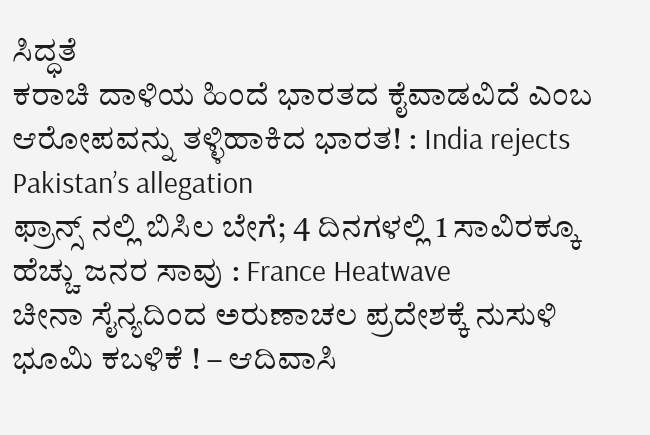ಸಿದ್ಧತೆ
ಕರಾಚಿ ದಾಳಿಯ ಹಿಂದೆ ಭಾರತದ ಕೈವಾಡವಿದೆ ಎಂಬ ಆರೋಪವನ್ನು ತಳ್ಳಿಹಾಕಿದ ಭಾರತ! : India rejects Pakistan’s allegation
ಫ್ರಾನ್ಸ್ ನಲ್ಲಿ ಬಿಸಿಲ ಬೇಗೆ; 4 ದಿನಗಳಲ್ಲಿ 1 ಸಾವಿರಕ್ಕೂ ಹೆಚ್ಚು ಜನರ ಸಾವು : France Heatwave
ಚೀನಾ ಸೈನ್ಯದಿಂದ ಅರುಣಾಚಲ ಪ್ರದೇಶಕ್ಕೆ ನುಸುಳಿ ಭೂಮಿ ಕಬಳಿಕೆ ! – ಆದಿವಾಸಿ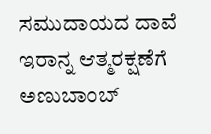ಸಮುದಾಯದ ದಾವೆ
ಇರಾನ್ನ ಆತ್ಮರಕ್ಷಣೆಗೆ ಅಣುಬಾಂಬ್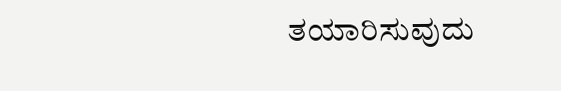ತಯಾರಿಸುವುದು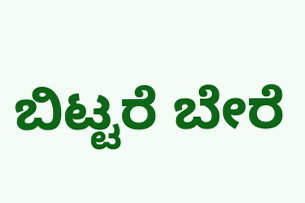ಬಿಟ್ಟರೆ ಬೇರೆ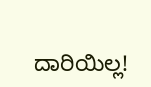ದಾರಿಯಿಲ್ಲ!